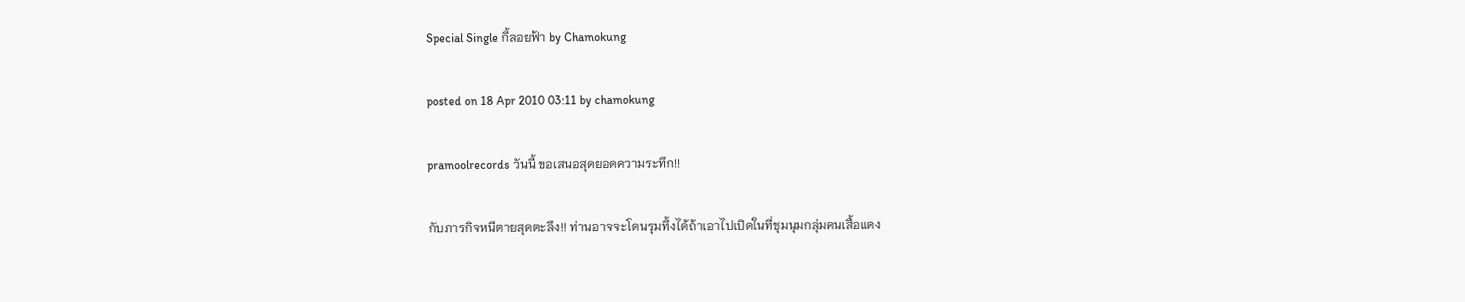Special Single กี้ลอยฟ้า by Chamokung

posted on 18 Apr 2010 03:11 by chamokung

pramoolrecords วันนี้ ขอเสนอสุดยอดความระทึก!!

กับภารกิจหนีตายสุดตะลึง!! ท่านอาจจะโดนรุมทึ้งได้ถ้าเอาไปเปิดในที่ชุมนุมกลุ่มคนเสื้อแดง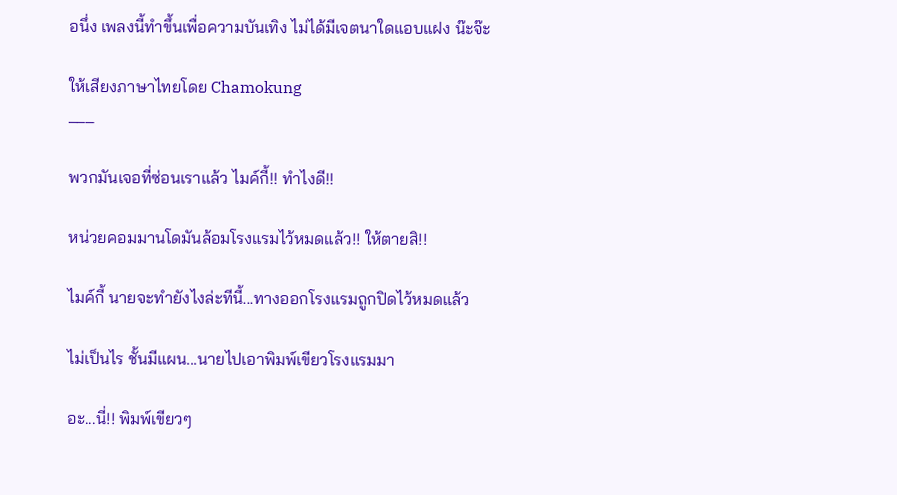อนึ่ง เพลงนี้ทำขึ้นเพื่อความบันเทิง ไม่ได้มีเจตนาใดแอบแฝง น๊ะจ๊ะ

ให้เสียงภาษาไทยโดย Chamokung
___

พวกมันเจอที่ซ่อนเราแล้ว ไมค์กี้!! ทำไงดี!!

หน่วยคอมมานโดมันล้อมโรงแรมไว้หมดแล้ว!! ให้ตายสิ!!

ไมค์กี้ นายจะทำยังไงล่ะทีนี้...ทางออกโรงแรมถูกปิดไว้หมดแล้ว

ไม่เป็นไร ชั้นมีแผน...นายไปเอาพิมพ์เขียวโรงแรมมา

อะ...นี่!! พิมพ์เขียวๆ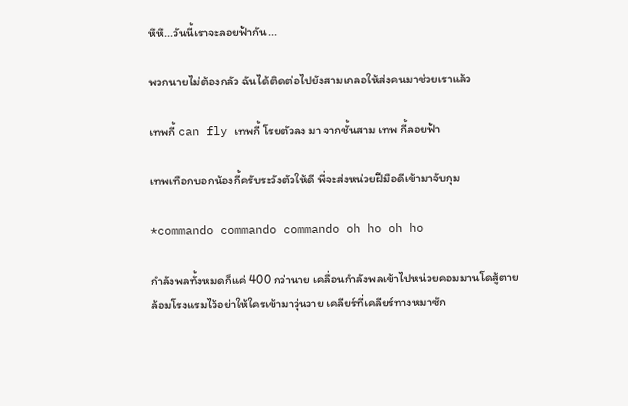หึหึ...วันนี้เราจะลอยฟ้ากัน...

พวกนายไม่ต้องกลัว ฉันได้ติดต่อไปยังสามเกลอให้ส่งคนมาช่วยเราแล้ว

เทพกี้ can fly เทพกี้ โรยตัวลง มา จากชั้นสาม เทพ กี้ลอยฟ้า

เทพเทือกบอกน้องกี้ครับระวังตัวให้ดี พี่จะส่งหน่วยฝีมือดีเข้ามาจับกุม

*commando commando commando oh ho oh ho

กำลังพลทั้งหมดก็แค่ 400 กว่านาย เคลื่อนกำลังพลเข้าไปหน่วยคอมมานโดสู้ตาย
ล้อมโรงแรมไว้อย่าให้ใครเข้ามาวุ่นวาย เคลียร์ที่เคลียร์ทางหมาซัก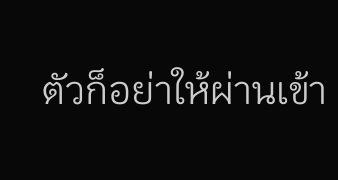ตัวก็อย่าให้ผ่านเข้า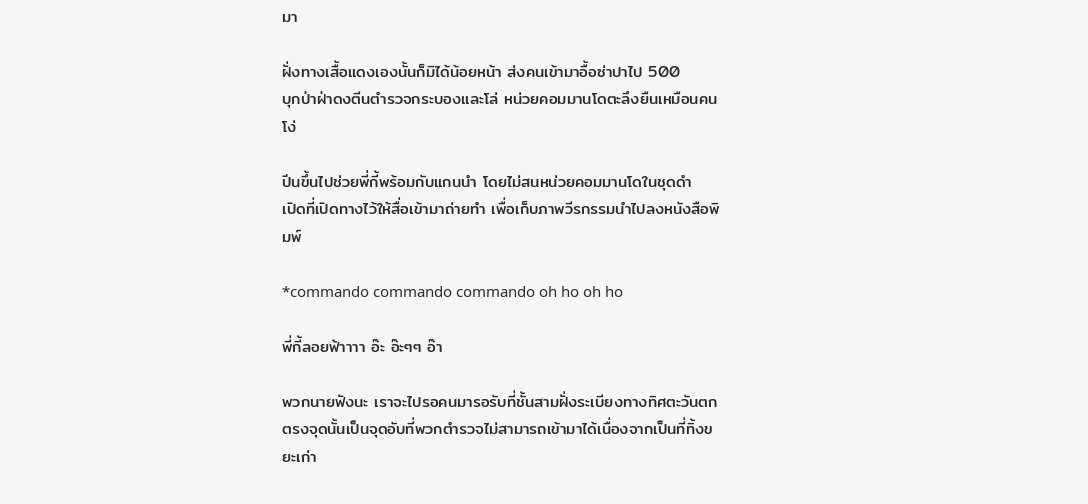มา

ฝั่งทางเสื้อแดงเองนั้นก็มิได้น้อยหน้า ส่งคนเข้ามาอื้อซ่าปาไป 500
บุกป่าฝ่าดงตีนตำรวจกระบองและโล่ หน่วยคอมมานโดตะลึงยืนเหมือนคนโง่

ปีนขึ้นไปช่วยพี่กี้พร้อมกับแกนนำ โดยไม่สนหน่วยคอมมานโดในชุดดำ
เปิดที่เปิดทางไว้ให้สื่อเข้ามาถ่ายทำ เพื่อเก็บภาพวีรกรรมนำไปลงหนังสือพิมพ์

*commando commando commando oh ho oh ho

พี่กี้ลอยฟ้าาาา อ๊ะ อ๊ะๆๆ อ๊า

พวกนายฟังนะ เราจะไปรอคนมารอรับที่ชั้นสามฝั่งระเบียงทางทิศตะวันตก
ตรงจุดนั้นเป็นจุดอับที่พวกตำรวจไม่สามารถเข้ามาได้เนื่องจากเป็นที่ทิ้งขยะเก่า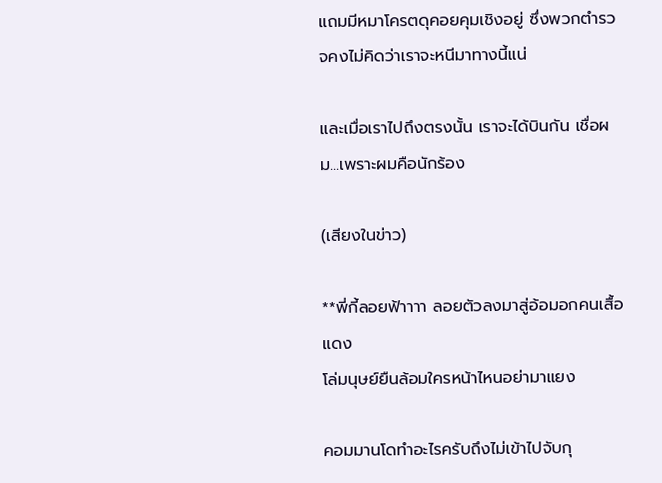แถมมีหมาโครตดุคอยคุมเชิงอยู่ ซึ่งพวกตำรวจคงไม่คิดว่าเราจะหนีมาทางนี้แน่

และเมื่อเราไปถึงตรงนั้น เราจะได้บินกัน เชื่อผม...เพราะผมคือนักร้อง

(เสียงในข่าว)

**พี่กี้ลอยฟ้าาาา ลอยตัวลงมาสู่อ้อมอกคนเสื้อแดง
โล่มนุษย์ยืนล้อมใครหน้าไหนอย่ามาแยง

คอมมานโดทำอะไรครับถึงไม่เข้าไปจับกุ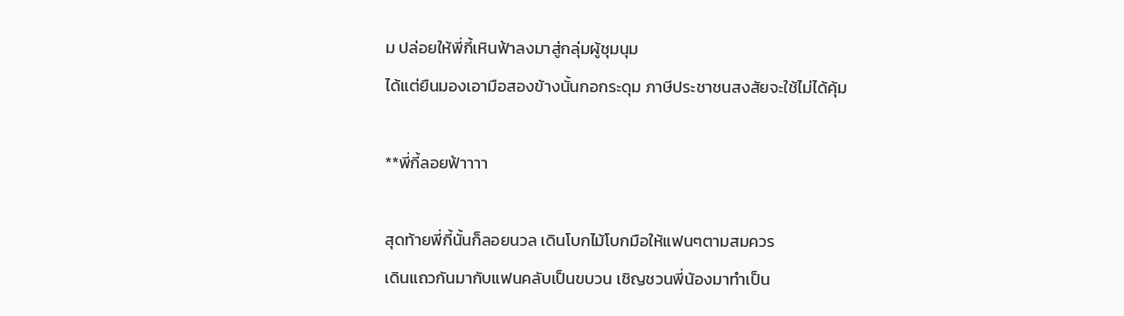ม ปล่อยให้พี่กี้เหินฟ้าลงมาสู่กลุ่มผู้ชุมนุม
ได้แต่ยืนมองเอามือสองข้างนั้นกอกระดุม ภาษีประชาชนสงสัยจะใช้ไม่ได้คุ้ม

**พี่กี้ลอยฟ้าาาา

สุดท้ายพี่กี้นั้นก็ลอยนวล เดินโบกไม้โบกมือให้แฟนๆตามสมควร
เดินแถวกันมากับแฟนคลับเป็นขบวน เชิญชวนพี่น้องมาทำเป็น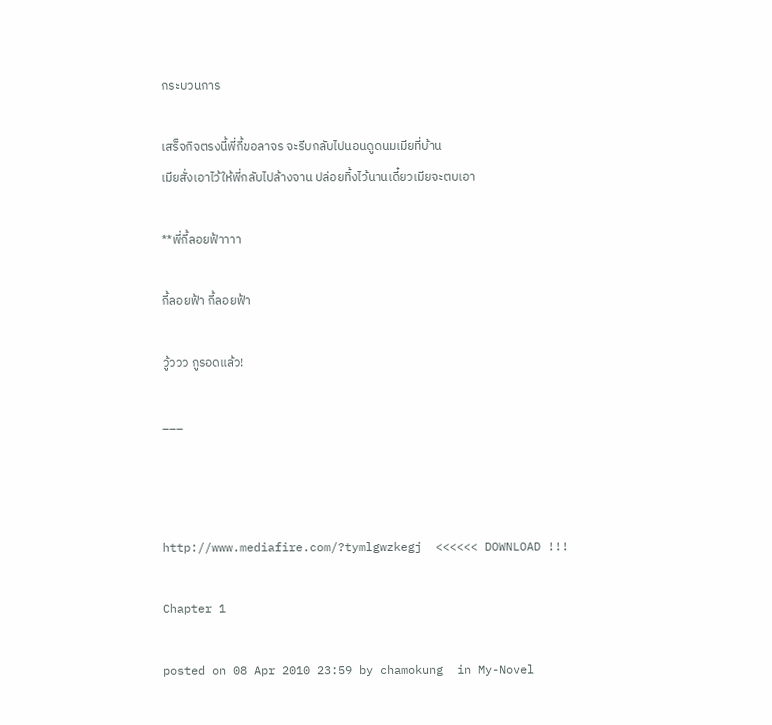กระบวนการ

เสร็จกิจตรงนี้พี่กี้ขอลาจร จะรีบกลับไปนอนดูดนมเมียที่บ้าน
เมียสั่งเอาไว้ให้พี่กลับไปล้างจาน ปล่อยทิ้งไว้นานเดี๋ยวเมียจะตบเอา

**พี่กี้ลอยฟ้าาาา

กี้ลอยฟ้า กี้ลอยฟ้า

วู้ววว กูรอดแล้ว!

___



http://www.mediafire.com/?tymlgwzkegj  <<<<<< DOWNLOAD !!!

Chapter 1

posted on 08 Apr 2010 23:59 by chamokung  in My-Novel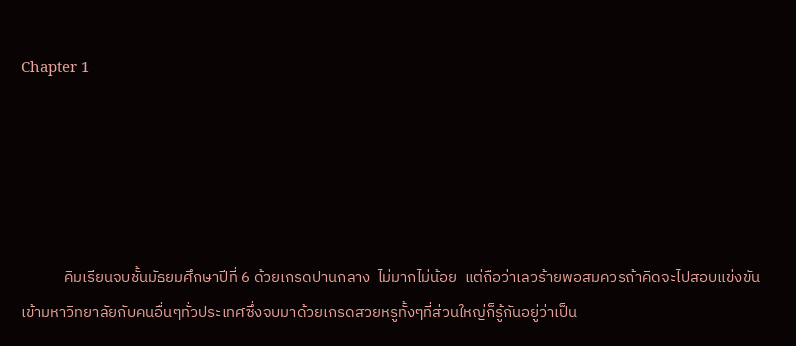Chapter 1





            คิมเรียนจบชั้นมัธยมศึกษาปีที่ 6 ด้วยเกรดปานกลาง  ไม่มากไม่น้อย  แต่ถือว่าเลวร้ายพอสมควรถ้าคิดจะไปสอบแข่งขันเข้ามหาวิทยาลัยกับคนอื่นๆทั่วประเทศซึ่งจบมาด้วยเกรดสวยหรูทั้งๆที่ส่วนใหญ่ก็รู้กันอยู่ว่าเป็น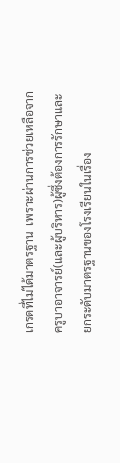เกรดที่ไม่ได้มาตรฐาน  เพราะผ่านการช่วยเหลือจากครูบาอาจารย์(และผู้บริหาร)ผู้ซึ่งต้องการรักษาและยกระดับมาตรฐานของโรงเรียนในเรื่อง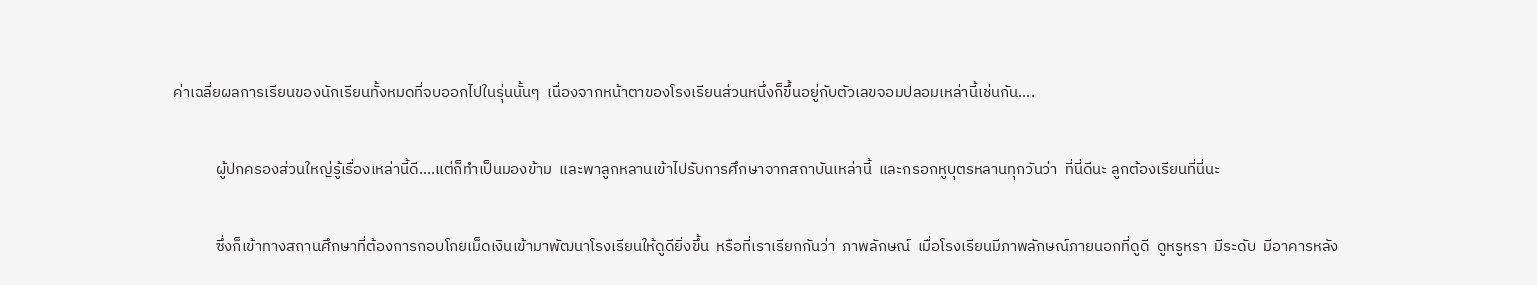ค่าเฉลี่ยผลการเรียนของนักเรียนทั้งหมดที่จบออกไปในรุ่นนั้นๆ  เนื่องจากหน้าตาของโรงเรียนส่วนหนึ่งก็ขึ้นอยู่กับตัวเลขจอมปลอมเหล่านี้เช่นกัน....

            ผู้ปกครองส่วนใหญ่รู้เรื่องเหล่านี้ดี....แต่ก็ทำเป็นมองข้าม  และพาลูกหลานเข้าไปรับการศึกษาจากสถาบันเหล่านี้  และกรอกหูบุตรหลานทุกวันว่า  ที่นี่ดีนะ ลูกต้องเรียนที่นี่นะ

            ซึ่งก็เข้าทางสถานศึกษาที่ต้องการกอบโกยเม็ดเงินเข้ามาพัฒนาโรงเรียนให้ดูดียิ่งขึ้น  หรือที่เราเรียกกันว่า  ภาพลักษณ์  เมื่อโรงเรียนมีภาพลักษณ์ภายนอกที่ดูดี  ดูหรูหรา  มีระดับ  มีอาคารหลัง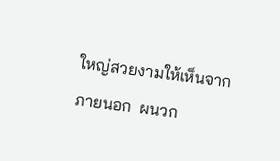ใหญ่สวยงามให้เห็นจากภายนอก  ผนวก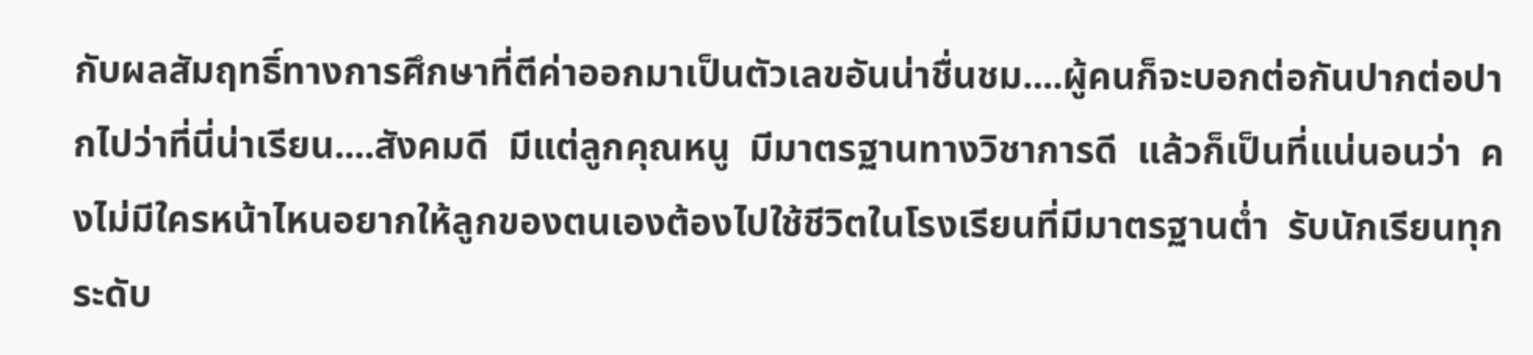กับผลสัมฤทธิ์ทางการศึกษาที่ตีค่าออกมาเป็นตัวเลขอันน่าชื่นชม....ผู้คนก็จะบอกต่อกันปากต่อปากไปว่าที่นี่น่าเรียน....สังคมดี  มีแต่ลูกคุณหนู  มีมาตรฐานทางวิชาการดี  แล้วก็เป็นที่แน่นอนว่า  คงไม่มีใครหน้าไหนอยากให้ลูกของตนเองต้องไปใช้ชีวิตในโรงเรียนที่มีมาตรฐานต่ำ  รับนักเรียนทุกระดับ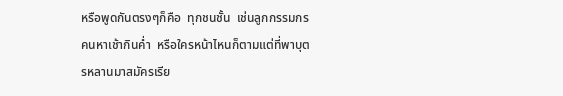หรือพูดกันตรงๆก็คือ  ทุกชนชั้น  เช่นลูกกรรมกร  คนหาเช้ากินค่ำ  หรือใครหน้าไหนก็ตามแต่ที่พาบุตรหลานมาสมัครเรีย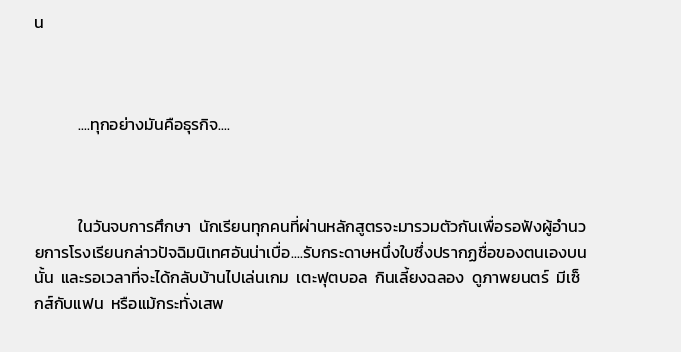น



            ....ทุกอย่างมันคือธุรกิจ....



            ในวันจบการศึกษา  นักเรียนทุกคนที่ผ่านหลักสูตรจะมารวมตัวกันเพื่อรอฟังผู้อำนวยการโรงเรียนกล่าวปัจฉิมนิเทศอันน่าเบื่อ....รับกระดาษหนึ่งใบซึ่งปรากฏชื่อของตนเองบนนั้น  และรอเวลาที่จะได้กลับบ้านไปเล่นเกม  เตะฟุตบอล  กินเลี้ยงฉลอง  ดูภาพยนตร์  มีเซ็กส์กับแฟน  หรือแม้กระทั่งเสพ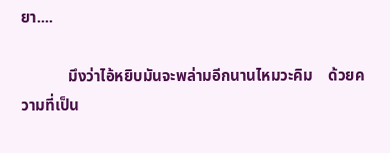ยา....

            มึงว่าไอ้หยิบมันจะพล่ามอีกนานไหมวะคิม    ด้วยความที่เป็น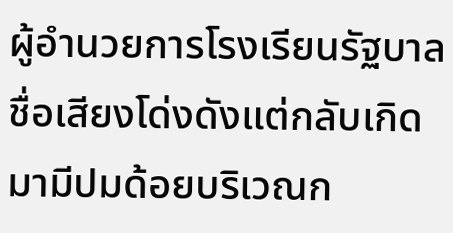ผู้อำนวยการโรงเรียนรัฐบาลชื่อเสียงโด่งดังแต่กลับเกิดมามีปมด้อยบริเวณก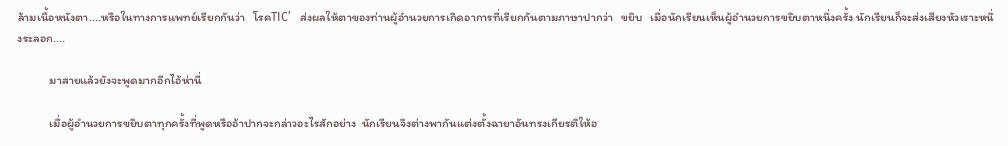ล้ามเนื้อหนังตา....หรือในทางการแพทย์เรียกกันว่า   โรคTIC’   ส่งผลให้ตาของท่านผู้อำนวยการเกิดอาการที่เรียกกันตามภาษาปากว่า   ขยิบ   เมื่อนักเรียนเห็นผู้อำนวยการขยิบตาหนึ่งครั้ง นักเรียนก็จะส่งเสียงหัวเราะหนึ่งระลอก....

            มาสายแล้วยังจะพูดมากอีกไอ้ห่านี่

            เมื่อผู้อำนวยการขยิบตาทุกครั้งที่พูดหรืออ้าปากจะกล่าวอะไรสักอย่าง  นักเรียนจึงต่างพากันแต่งตั้งฉายาอันทรงเกียรติให้อ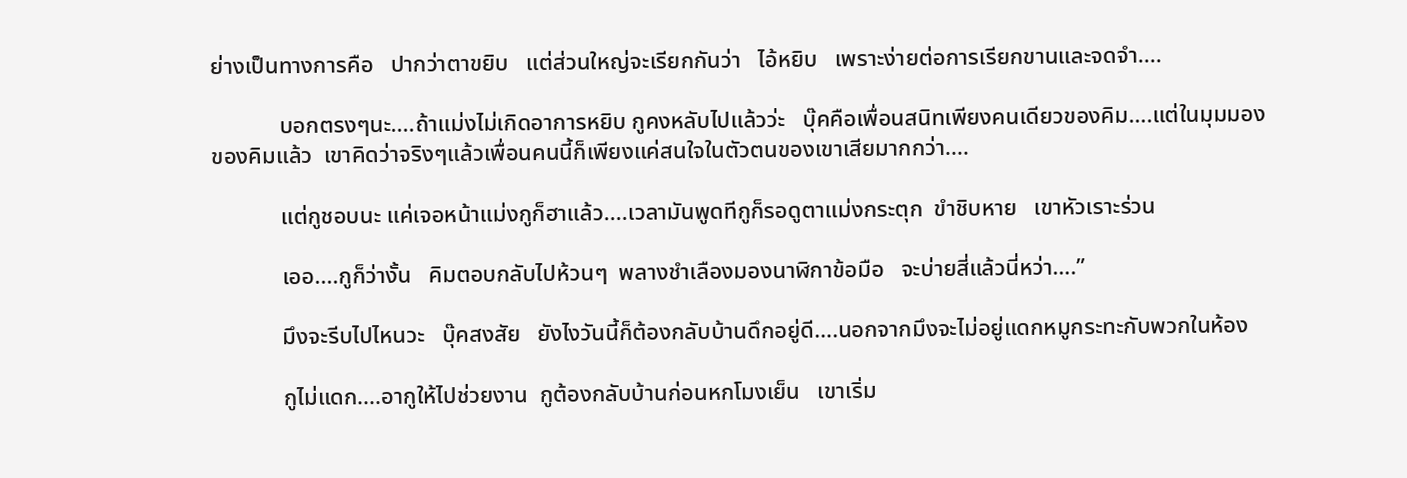ย่างเป็นทางการคือ   ปากว่าตาขยิบ   แต่ส่วนใหญ่จะเรียกกันว่า   ไอ้หยิบ   เพราะง่ายต่อการเรียกขานและจดจำ....

            บอกตรงๆนะ....ถ้าแม่งไม่เกิดอาการหยิบ กูคงหลับไปแล้วว่ะ   บุ๊คคือเพื่อนสนิทเพียงคนเดียวของคิม….แต่ในมุมมองของคิมแล้ว  เขาคิดว่าจริงๆแล้วเพื่อนคนนี้ก็เพียงแค่สนใจในตัวตนของเขาเสียมากกว่า....

            แต่กูชอบนะ แค่เจอหน้าแม่งกูก็ฮาแล้ว....เวลามันพูดทีกูก็รอดูตาแม่งกระตุก  ขำชิบหาย   เขาหัวเราะร่วน

            เออ....กูก็ว่างั้น   คิมตอบกลับไปห้วนๆ  พลางชำเลืองมองนาฬิกาข้อมือ   จะบ่ายสี่แล้วนี่หว่า….”

            มึงจะรีบไปไหนวะ   บุ๊คสงสัย   ยังไงวันนี้ก็ต้องกลับบ้านดึกอยู่ดี….นอกจากมึงจะไม่อยู่แดกหมูกระทะกับพวกในห้อง

            กูไม่แดก....อากูให้ไปช่วยงาน  กูต้องกลับบ้านก่อนหกโมงเย็น   เขาเริ่ม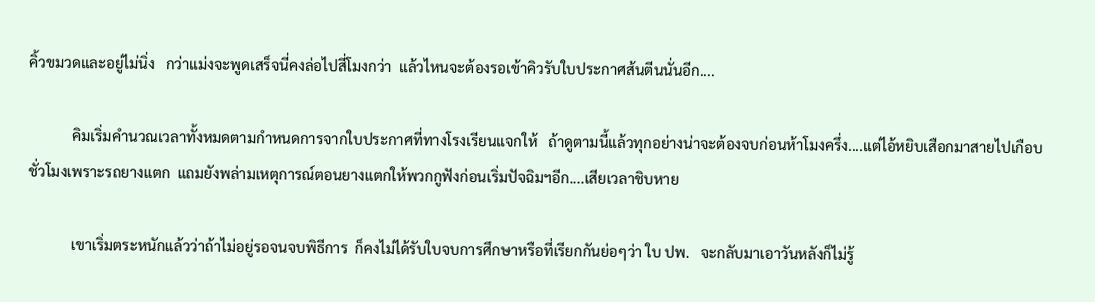คิ้วขมวดและอยู่ไม่นิ่ง   กว่าแม่งจะพูดเสร็จนี่คงล่อไปสี่โมงกว่า  แล้วไหนจะต้องรอเข้าคิวรับใบประกาศส้นตีนนั่นอีก....

            คิมเริ่มคำนวณเวลาทั้งหมดตามกำหนดการจากใบประกาศที่ทางโรงเรียนแจกให้   ถ้าดูตามนี้แล้วทุกอย่างน่าจะต้องจบก่อนห้าโมงครึ่ง....แต่ไอ้หยิบเสือกมาสายไปเกือบชั่วโมงเพราะรถยางแตก  แถมยังพล่ามเหตุการณ์ตอนยางแตกให้พวกกูฟังก่อนเริ่มปัจฉิมฯอีก....เสียเวลาชิบหาย

            เขาเริ่มตระหนักแล้วว่าถ้าไม่อยู่รอจนจบพิธีการ  ก็คงไม่ได้รับใบจบการศึกษาหรือที่เรียกกันย่อๆว่า ใบ ปพ.   จะกลับมาเอาวันหลังก็ไม่รู้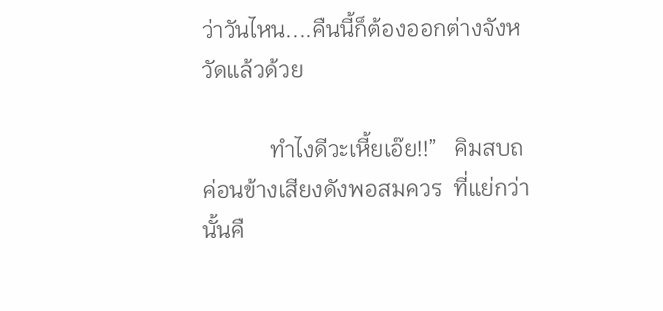ว่าวันไหน....คืนนี้ก็ต้องออกต่างจังหวัดแล้วด้วย

            ทำไงดีวะเหี้ยเอ๊ย!!”   คิมสบถค่อนข้างเสียงดังพอสมควร  ที่แย่กว่านั้นคื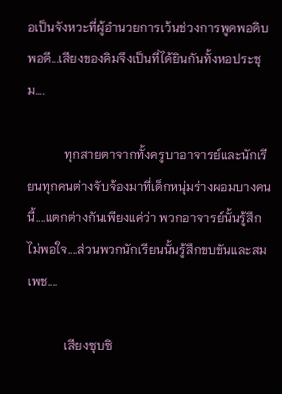อเป็นจังหวะที่ผู้อำนวยการเว้นช่วงการพูดพอดิบพอดี...เสียงของคิมจึงเป็นที่ได้ยินกันทั้งหอประชุม....

            ทุกสายตาจากทั้งครูบาอาจารย์และนักเรียนทุกคนต่างจับจ้องมาที่เด็กหนุ่มร่างผอมบางคนนี้....แตกต่างกันเพียงแค่ว่า พวกอาจารย์นั้นรู้สึกไม่พอใจ....ส่วนพวกนักเรียนนั้นรู้สึกขบขันและสมเพช....

            เสียงซุบซิ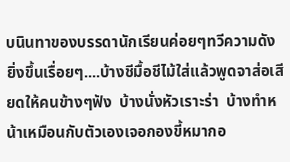บนินทาของบรรดานักเรียนค่อยๆทวีความดังยิ่งขึ้นเรื่อยๆ....บ้างชีมื้อชีไม้ใส่แล้วพูดจาส่อเสียดให้คนข้างๆฟัง  บ้างนั่งหัวเราะร่า  บ้างทำหน้าเหมือนกับตัวเองเจอกองขี้หมากอ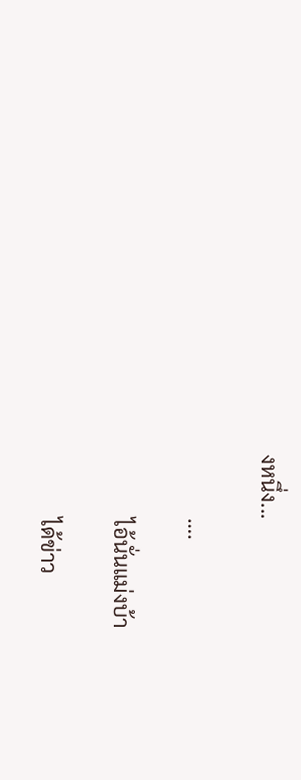งหนึ่ง...

            ….

            ไอ้นั่นแม่งบ้า

            ได้ข่าว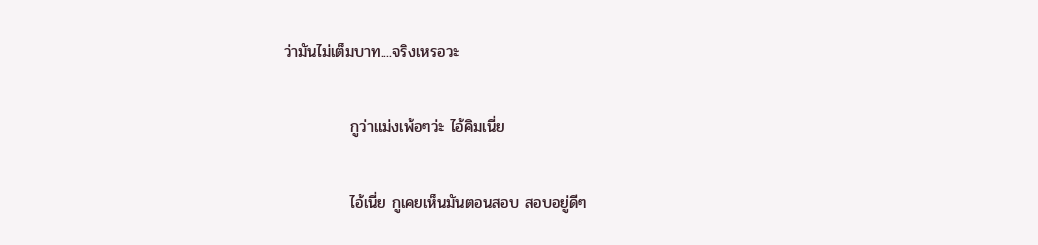ว่ามันไม่เต็มบาท....จริงเหรอวะ

            กูว่าแม่งเพ้อๆว่ะ ไอ้คิมเนี่ย

            ไอ้เนี่ย กูเคยเห็นมันตอนสอบ สอบอยู่ดีๆ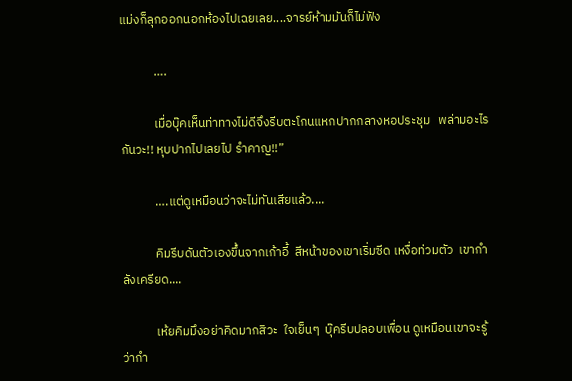แม่งก็ลุกออกนอกห้องไปเฉยเลย....จารย์ห้ามมันก็ไม่ฟัง

            ….

            เมื่อบุ๊คเห็นท่าทางไม่ดีจึงรีบตะโกนแหกปากกลางหอประชุม   พล่ามอะไรกันวะ!! หุบปากไปเลยไป รำคาญ!!”

            ….แต่ดูเหมือนว่าจะไม่ทันเสียแล้ว....

            คิมรีบดันตัวเองขึ้นจากเก้าอี้  สีหน้าของเขาเริ่มซีด เหงื่อท่วมตัว  เขากำลังเครียด....

            เห้ยคิมมึงอย่าคิดมากสิวะ  ใจเย็นๆ  บุ๊ครีบปลอบเพื่อน ดูเหมือนเขาจะรู้ว่ากำ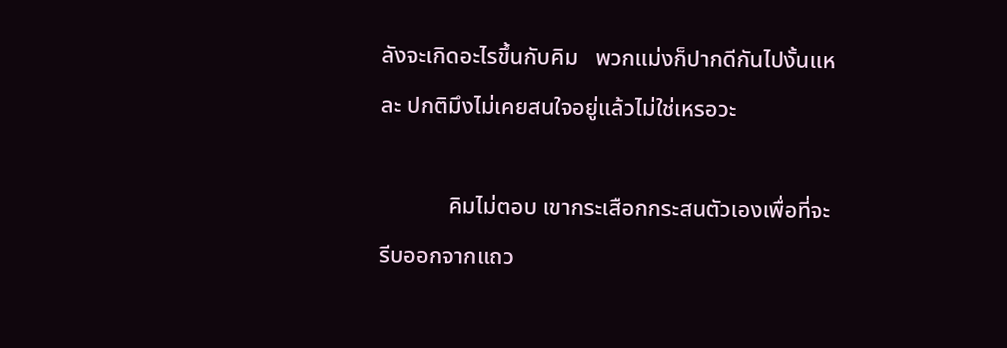ลังจะเกิดอะไรขึ้นกับคิม   พวกแม่งก็ปากดีกันไปงั้นแหละ ปกติมึงไม่เคยสนใจอยู่แล้วไม่ใช่เหรอวะ

            คิมไม่ตอบ เขากระเสือกกระสนตัวเองเพื่อที่จะรีบออกจากแถว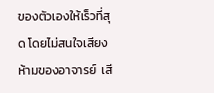ของตัวเองให้เร็วที่สุด โดยไม่สนใจเสียงห้ามของอาจารย์  เสี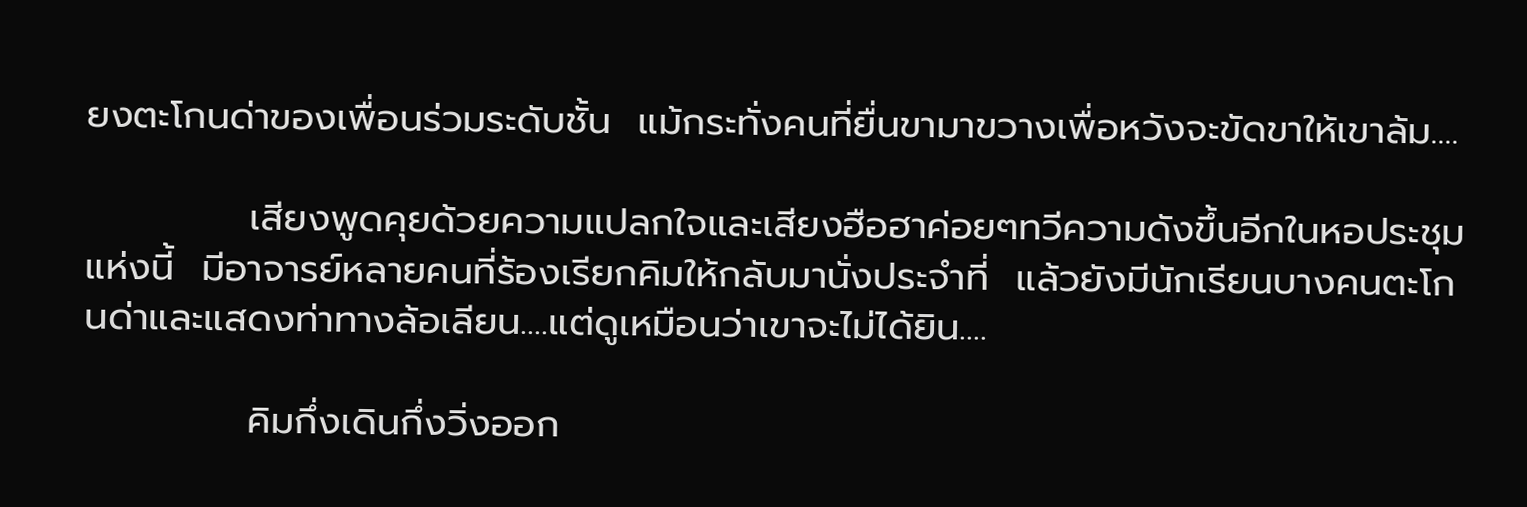ยงตะโกนด่าของเพื่อนร่วมระดับชั้น  แม้กระทั่งคนที่ยื่นขามาขวางเพื่อหวังจะขัดขาให้เขาล้ม....

            เสียงพูดคุยด้วยความแปลกใจและเสียงฮือฮาค่อยๆทวีความดังขึ้นอีกในหอประชุมแห่งนี้  มีอาจารย์หลายคนที่ร้องเรียกคิมให้กลับมานั่งประจำที่  แล้วยังมีนักเรียนบางคนตะโกนด่าและแสดงท่าทางล้อเลียน....แต่ดูเหมือนว่าเขาจะไม่ได้ยิน....

            คิมกึ่งเดินกึ่งวิ่งออก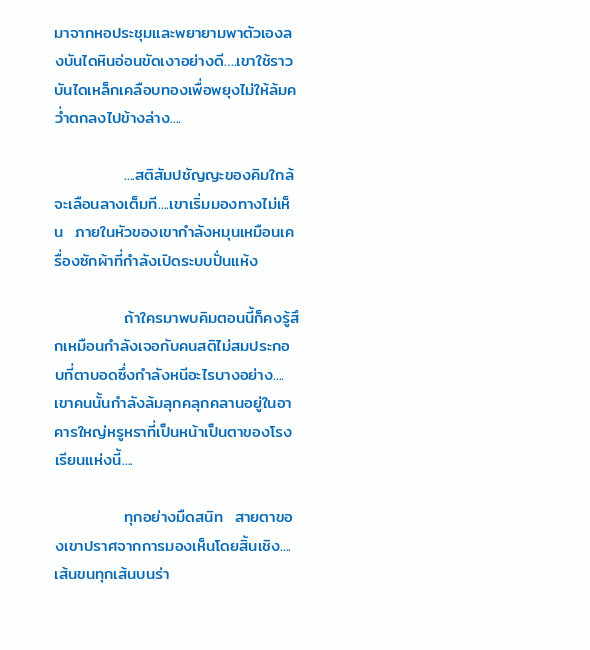มาจากหอประชุมและพยายามพาตัวเองลงบันไดหินอ่อนขัดเงาอย่างดี….เขาใช้ราวบันไดเหล็กเคลือบทองเพื่อพยุงไม่ให้ล้มคว่ำตกลงไปข้างล่าง....

            ....สติสัมปชัญญะของคิมใกล้จะเลือนลางเต็มที....เขาเริ่มมองทางไม่เห็น  ภายในหัวของเขากำลังหมุนเหมือนเครื่องซักผ้าที่กำลังเปิดระบบปั่นแห้ง

            ถ้าใครมาพบคิมตอนนี้ก็คงรู้สึกเหมือนกำลังเจอกับคนสติไม่สมประกอบที่ตาบอดซึ่งกำลังหนีอะไรบางอย่าง....เขาคนนั้นกำลังล้มลุกคลุกคลานอยู่ในอาคารใหญ่หรูหราที่เป็นหน้าเป็นตาของโรงเรียนแห่งนี้....

            ทุกอย่างมืดสนิท  สายตาของเขาปราศจากการมองเห็นโดยสิ้นเชิง....เส้นขนทุกเส้นบนร่า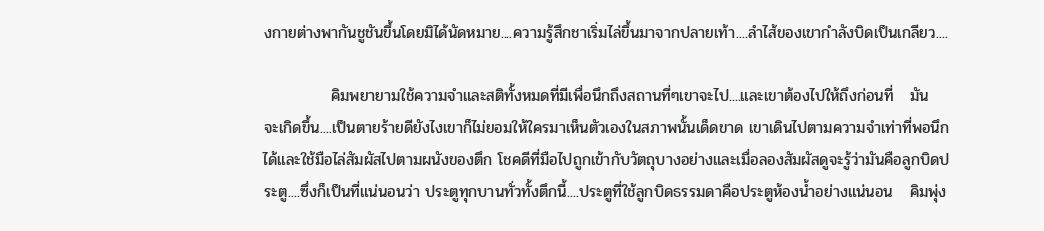งกายต่างพากันชูชันขึ้นโดยมิได้นัดหมาย....ความรู้สึกชาเริ่มไล่ขึ้นมาจากปลายเท้า....ลำไส้ของเขากำลังบิดเป็นเกลียว....

            คิมพยายามใช้ความจำและสติทั้งหมดที่มีเพื่อนึกถึงสถานที่ๆเขาจะไป....และเขาต้องไปให้ถึงก่อนที่   มัน   จะเกิดขึ้น....เป็นตายร้ายดียังไงเขาก็ไม่ยอมให้ใครมาเห็นตัวเองในสภาพนั้นเด็ดขาด เขาเดินไปตามความจำเท่าที่พอนึกได้และใช้มือไล่สัมผัสไปตามผนังของตึก โชคดีที่มือไปถูกเข้ากับวัตถุบางอย่างและเมื่อลองสัมผัสดูจะรู้ว่ามันคือลูกบิดประตู....ซึ่งก็เป็นที่แน่นอนว่า ประตูทุกบานทั่วทั้งตึกนี้....ประตูที่ใช้ลูกบิดธรรมดาคือประตูห้องน้ำอย่างแน่นอน   คิมพุ่ง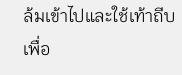ล้มเข้าไปและใช้เท้าถีบเพื่อ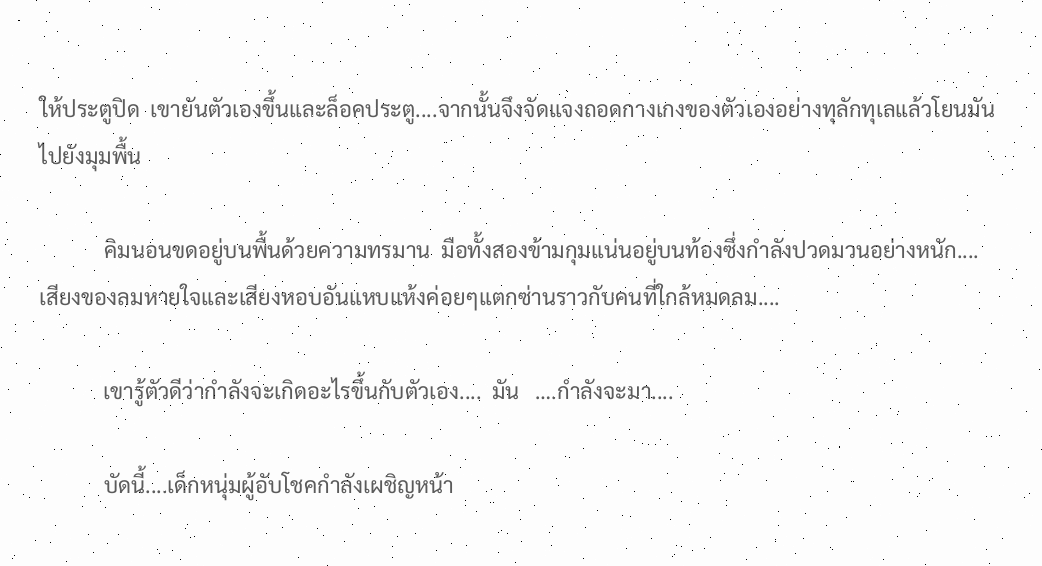ให้ประตูปิด  เขายันตัวเองขึ้นและล็อคประตู....จากนั้นจึงจัดแจงถอดกางเกงของตัวเองอย่างทุลักทุเลแล้วโยนมันไปยังมุมพื้น

            คิมนอนขดอยู่บนพื้นด้วยความทรมาน  มือทั้งสองข้ามกุมแน่นอยู่บนท้องซึ่งกำลังปวดมวนอย่างหนัก....เสียงของลมหายใจและเสียงหอบอันแหบแห้งค่อยๆแตกซ่านราวกับคนที่ใกล้หมดลม....

            เขารู้ตัวดีว่ากำลังจะเกิดอะไรขึ้นกับตัวเอง....  มัน   ….กำลังจะมา....

            บัดนี้....เด็กหนุ่มผู้อับโชคกำลังเผชิญหน้า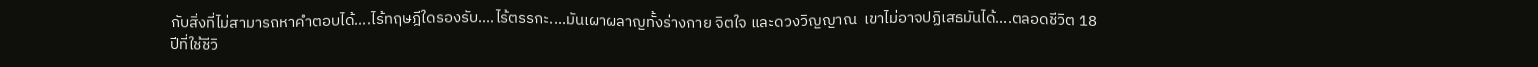กับสิ่งที่ไม่สามารถหาคำตอบได้....ไร้ทฤษฎีใดรองรับ....ไร้ตรรกะ....มันเผาผลาญทั้งร่างกาย จิตใจ และดวงวิญญาณ  เขาไม่อาจปฏิเสธมันได้....ตลอดชีวิต 18 ปีที่ใช้ชีวิ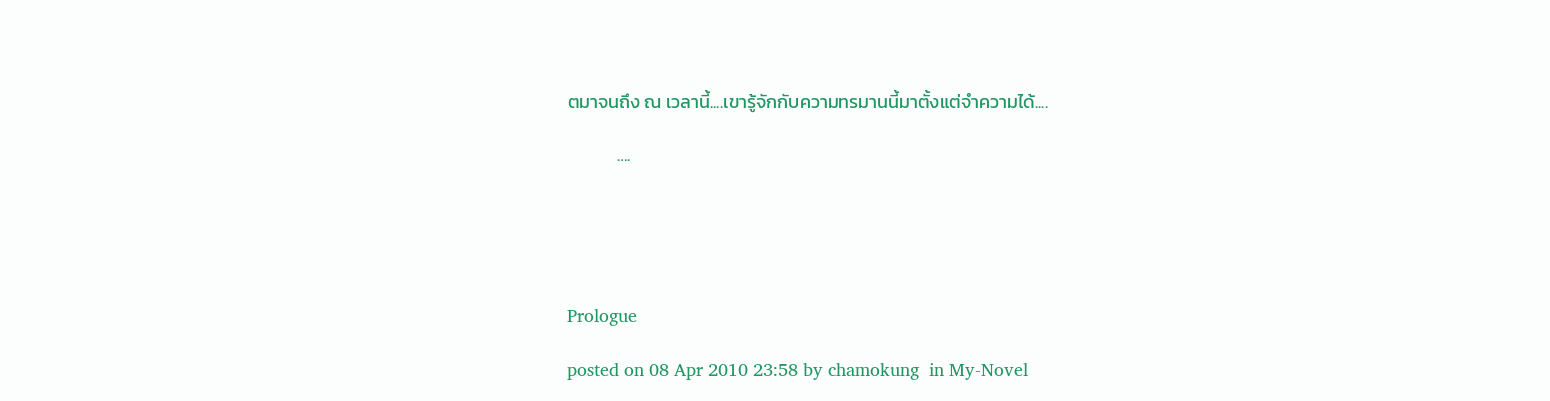ตมาจนถึง ณ เวลานี้....เขารู้จักกับความทรมานนี้มาตั้งแต่จำความได้....

            ….





Prologue

posted on 08 Apr 2010 23:58 by chamokung  in My-Novel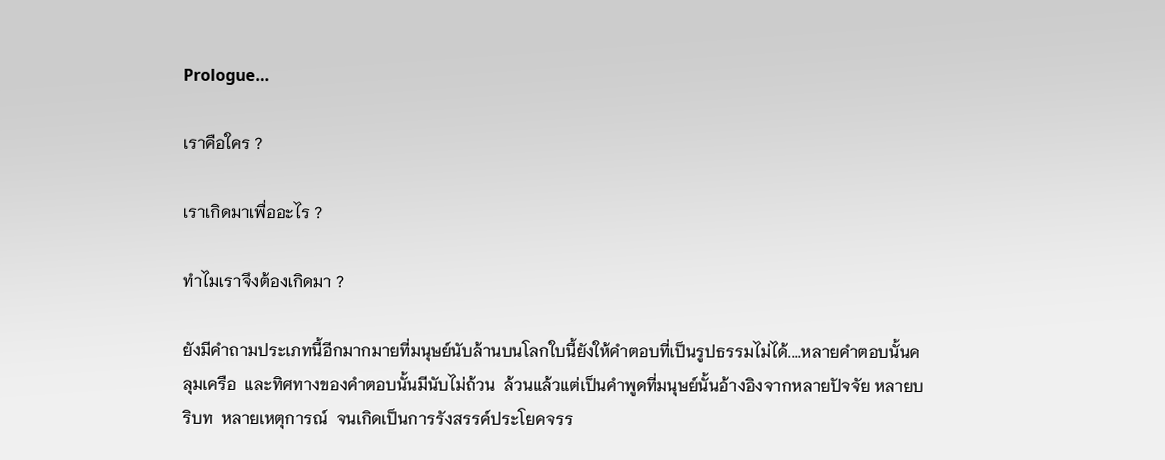Prologue…

เราคือใคร ?

เราเกิดมาเพื่ออะไร ?

ทำไมเราจึงต้องเกิดมา ?

ยังมีคำถามประเภทนี้อีกมากมายที่มนุษย์นับล้านบนโลกใบนี้ยังให้คำตอบที่เป็นรูปธรรมไม่ได้....หลายคำตอบนั้นคลุมเครือ  และทิศทางของคำตอบนั้นมีนับไม่ถ้วน  ล้วนแล้วแต่เป็นคำพูดที่มนุษย์นั้นอ้างอิงจากหลายปัจจัย หลายบริบท  หลายเหตุการณ์  จนเกิดเป็นการรังสรรค์ประโยคจรร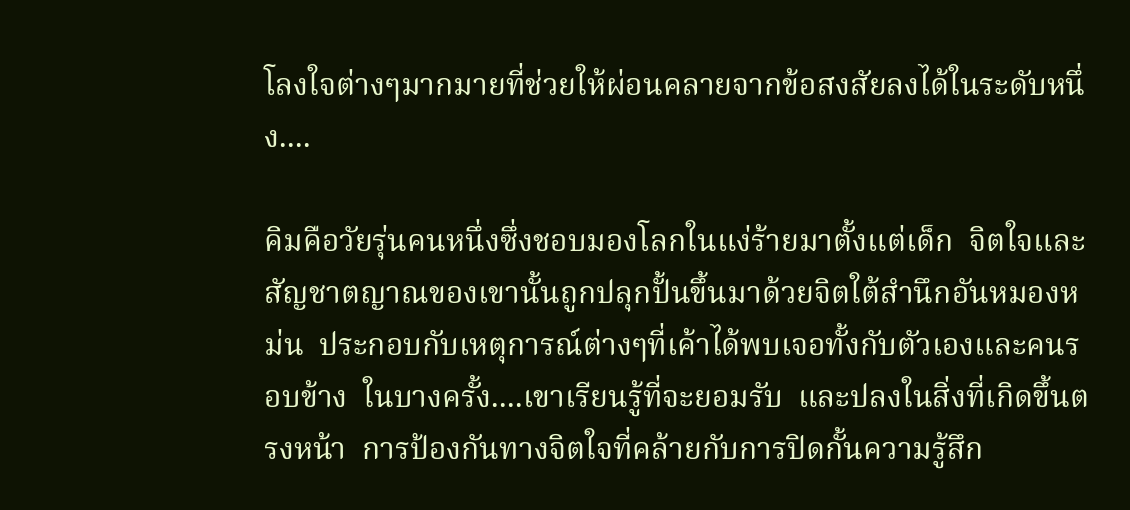โลงใจต่างๆมากมายที่ช่วยให้ผ่อนคลายจากข้อสงสัยลงได้ในระดับหนึ่ง....

คิมคือวัยรุ่นคนหนึ่งซึ่งชอบมองโลกในแง่ร้ายมาตั้งแต่เด็ก  จิตใจและสัญชาตญาณของเขานั้นถูกปลุกปั้นขึ้นมาด้วยจิตใต้สำนึกอันหมองหม่น  ประกอบกับเหตุการณ์ต่างๆที่เค้าได้พบเจอทั้งกับตัวเองและคนรอบข้าง  ในบางครั้ง....เขาเรียนรู้ที่จะยอมรับ  และปลงในสิ่งที่เกิดขึ้นตรงหน้า  การป้องกันทางจิตใจที่คล้ายกับการปิดกั้นความรู้สึก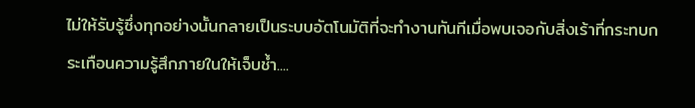ไม่ให้รับรู้ซึ่งทุกอย่างนั้นกลายเป็นระบบอัตโนมัติที่จะทำงานทันทีเมื่อพบเจอกับสิ่งเร้าที่กระทบกระเทือนความรู้สึกภายในให้เจ็บช้ำ....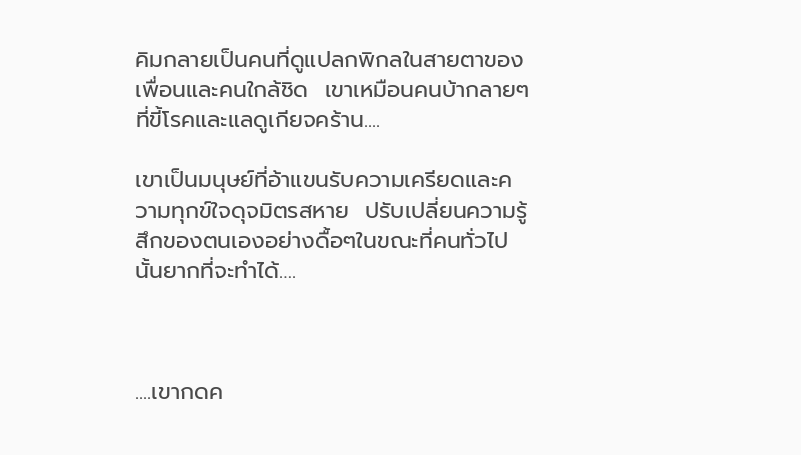คิมกลายเป็นคนที่ดูแปลกพิกลในสายตาของเพื่อนและคนใกล้ชิด  เขาเหมือนคนบ้ากลายๆที่ขี้โรคและแลดูเกียจคร้าน....

เขาเป็นมนุษย์ที่อ้าแขนรับความเครียดและความทุกข์ใจดุจมิตรสหาย  ปรับเปลี่ยนความรู้สึกของตนเองอย่างดื้อๆในขณะที่คนทั่วไปนั้นยากที่จะทำได้….



....เขากดค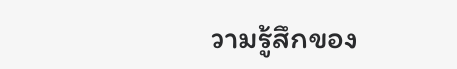วามรู้สึกของ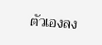ตัวเองลง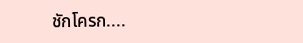ชักโครก....